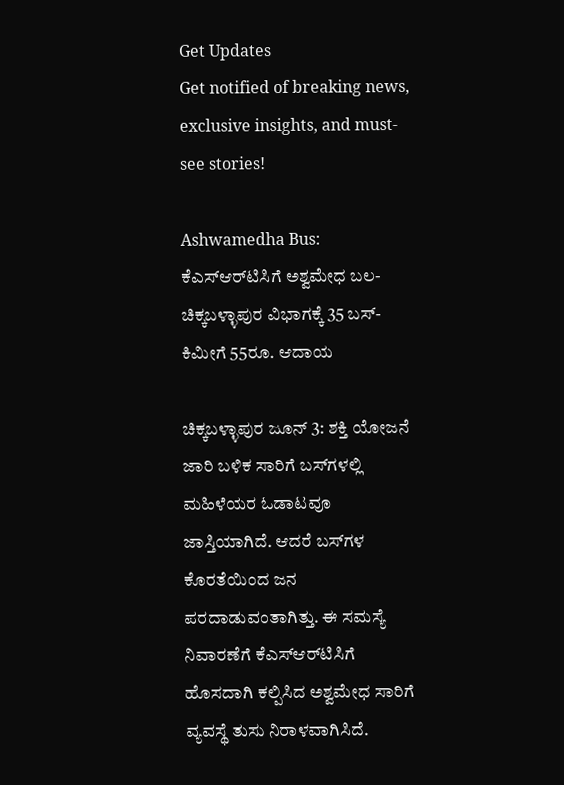Get Updates
Get notified of breaking news, exclusive insights, and must-see stories!

Ashwamedha Bus: ಕೆಎಸ್‌ಆರ್‌ಟಿಸಿಗೆ ಅಶ್ವಮೇಧ ಬಲ- ಚಿಕ್ಕಬಳ್ಳಾಪುರ ವಿಭಾಗಕ್ಕೆ 35 ಬಸ್- ಕಿಮೀಗೆ 55ರೂ. ಆದಾಯ

ಚಿಕ್ಕಬಳ್ಳಾಪುರ ಜೂನ್ 3: ಶಕ್ತಿ ಯೋಜನೆ ಜಾರಿ ಬಳಿಕ ಸಾರಿಗೆ ಬಸ್‌ಗಳಲ್ಲಿ ಮಹಿಳೆಯರ ಓಡಾಟವೂ ಜಾಸ್ತಿಯಾಗಿದೆ. ಆದರೆ ಬಸ್‌ಗಳ ಕೊರತೆಯಿಂದ ಜನ ಪರದಾಡುವಂತಾಗಿತ್ತು. ಈ ಸಮಸ್ಯೆ ನಿವಾರಣೆಗೆ ಕೆಎಸ್‌ಆರ್‌ಟಿಸಿಗೆ ಹೊಸದಾಗಿ ಕಲ್ಪಿಸಿದ ಅಶ್ವಮೇಧ ಸಾರಿಗೆ ವ್ಯವಸ್ಥೆ ತುಸು ನಿರಾಳವಾಗಿಸಿದೆ.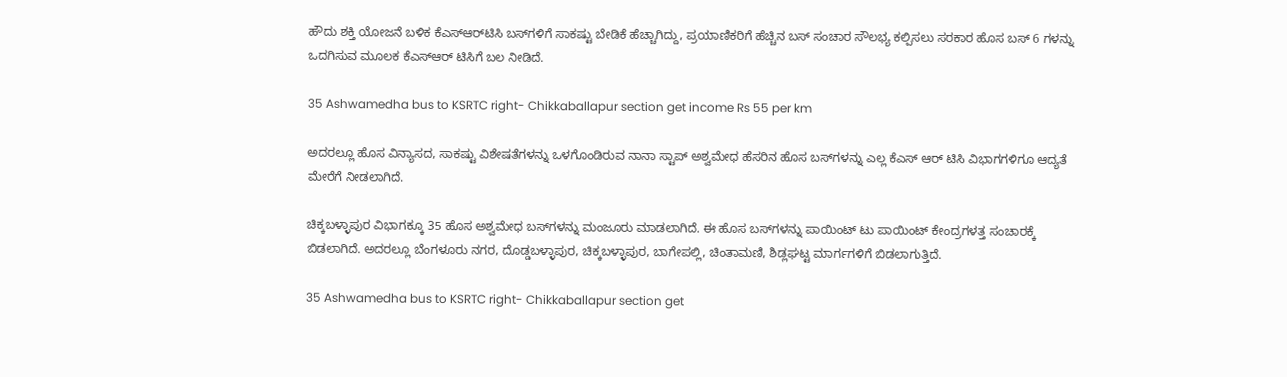ಹೌದು ಶಕ್ತಿ ಯೋಜನೆ ಬಳಿಕ ಕೆಎಸ್‌ಆರ್‌ಟಿಸಿ ಬಸ್‌ಗಳಿಗೆ ಸಾಕಷ್ಟು ಬೇಡಿಕೆ ಹೆಚ್ಚಾಗಿದ್ದು, ಪ್ರಯಾಣಿಕರಿಗೆ ಹೆಚ್ಚಿನ ಬಸ್‌ ಸಂಚಾರ ಸೌಲಭ್ಯ ಕಲ್ಪಿಸಲು ಸರಕಾರ ಹೊಸ ಬಸ್ 6 ಗಳನ್ನು ಒದಗಿಸುವ ಮೂಲಕ ಕೆಎಸ್‌ಆ‌ರ್ ಟಿಸಿಗೆ ಬಲ ನೀಡಿದೆ.

35 Ashwamedha bus to KSRTC right- Chikkaballapur section get income Rs 55 per km

ಅದರಲ್ಲೂ ಹೊಸ ವಿನ್ಯಾಸದ, ಸಾಕಷ್ಟು ವಿಶೇಷತೆಗಳನ್ನು ಒಳಗೊಂಡಿರುವ ನಾನಾ ಸ್ಟಾಪ್ ಅಶ್ವಮೇಧ ಹೆಸರಿನ ಹೊಸ ಬಸ್‌ಗಳನ್ನು ಎಲ್ಲ ಕೆಎಸ್ ಆ‌ರ್ ಟಿಸಿ ವಿಭಾಗಗಳಿಗೂ ಆದ್ಯತೆ ಮೇರೆಗೆ ನೀಡಲಾಗಿದೆ.

ಚಿಕ್ಕಬಳ್ಳಾಪುರ ವಿಭಾಗಕ್ಕೂ 35 ಹೊಸ ಅಶ್ವಮೇಧ ಬಸ್‌ಗಳನ್ನು ಮಂಜೂರು ಮಾಡಲಾಗಿದೆ. ಈ ಹೊಸ ಬಸ್‌ಗಳನ್ನು ಪಾಯಿಂಟ್ ಟು ಪಾಯಿಂಟ್ ಕೇಂದ್ರಗಳತ್ತ ಸಂಚಾರಕ್ಕೆ ಬಿಡಲಾಗಿದೆ. ಅದರಲ್ಲೂ ಬೆಂಗಳೂರು ನಗರ, ದೊಡ್ಡಬಳ್ಳಾಪುರ, ಚಿಕ್ಕಬಳ್ಳಾಪುರ, ಬಾಗೇಪಲ್ಲಿ, ಚಿಂತಾಮಣಿ, ಶಿಡ್ಲಘಟ್ಟ ಮಾರ್ಗಗಳಿಗೆ ಬಿಡಲಾಗುತ್ತಿದೆ.

35 Ashwamedha bus to KSRTC right- Chikkaballapur section get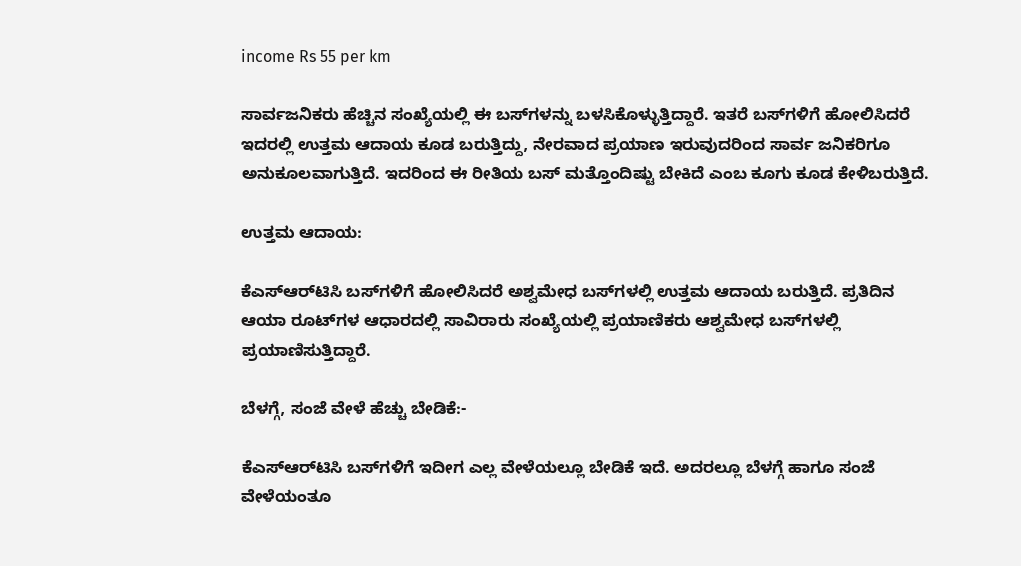income Rs 55 per km

ಸಾರ್ವಜನಿಕರು ಹೆಚ್ಚಿನ ಸಂಖ್ಯೆಯಲ್ಲಿ ಈ ಬಸ್‌ಗಳನ್ನು ಬಳಸಿಕೊಳ್ಳುತ್ತಿದ್ದಾರೆ. ಇತರೆ ಬಸ್‌ಗಳಿಗೆ ಹೋಲಿಸಿದರೆ ಇದರಲ್ಲಿ ಉತ್ತಮ ಆದಾಯ ಕೂಡ ಬರುತ್ತಿದ್ದು, ನೇರವಾದ ಪ್ರಯಾಣ ಇರುವುದರಿಂದ ಸಾರ್ವ ಜನಿಕರಿಗೂ ಅನುಕೂಲವಾಗುತ್ತಿದೆ. ಇದರಿಂದ ಈ ರೀತಿಯ ಬಸ್ ಮತ್ತೊಂದಿಷ್ಟು ಬೇಕಿದೆ ಎಂಬ ಕೂಗು ಕೂಡ ಕೇಳಿಬರುತ್ತಿದೆ.

ಉತ್ತಮ ಆದಾಯ:

ಕೆಎಸ್‌ಆರ್‌ಟಿಸಿ ಬಸ್‌ಗಳಿಗೆ ಹೋಲಿಸಿದರೆ ಅಶ್ವಮೇಧ ಬಸ್‌ಗಳಲ್ಲಿ ಉತ್ತಮ ಆದಾಯ ಬರುತ್ತಿದೆ. ಪ್ರತಿದಿನ ಆಯಾ ರೂಟ್‌ಗಳ ಆಧಾರದಲ್ಲಿ ಸಾವಿರಾರು ಸಂಖ್ಯೆಯಲ್ಲಿ ಪ್ರಯಾಣಿಕರು ಆಶ್ವಮೇಧ ಬಸ್‌ಗಳಲ್ಲಿ ಪ್ರಯಾಣಿಸುತ್ತಿದ್ದಾರೆ.

ಬೆಳಗ್ಗೆ, ಸಂಜೆ ವೇಳೆ ಹೆಚ್ಚು ಬೇಡಿಕೆ:-

ಕೆಎಸ್‌ಆರ್‌ಟಿಸಿ ಬಸ್‌ಗಳಿಗೆ ಇದೀಗ ಎಲ್ಲ ವೇಳೆಯಲ್ಲೂ ಬೇಡಿಕೆ ಇದೆ. ಅದರಲ್ಲೂ ಬೆಳಗ್ಗೆ ಹಾಗೂ ಸಂಜೆ ವೇಳೆಯಂತೂ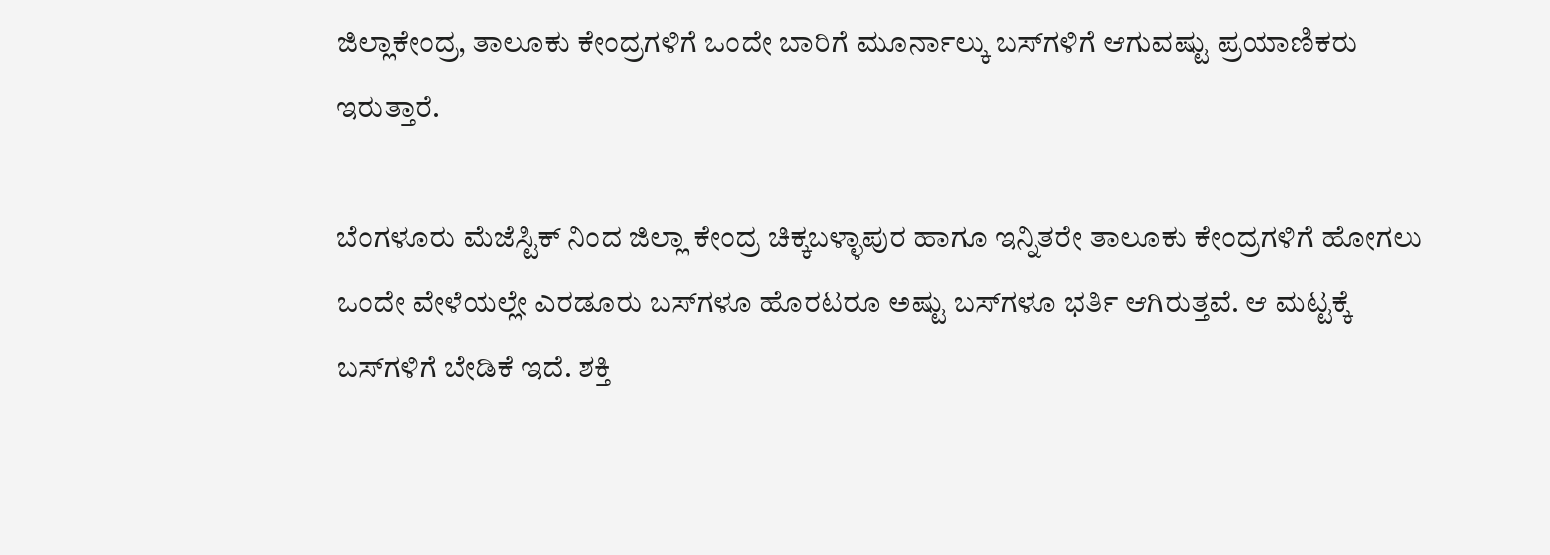ಜಿಲ್ಲಾಕೇಂದ್ರ, ತಾಲೂಕು ಕೇಂದ್ರಗಳಿಗೆ ಒಂದೇ ಬಾರಿಗೆ ಮೂರ್ನಾಲ್ಕು ಬಸ್‌ಗಳಿಗೆ ಆಗುವಷ್ಟು ಪ್ರಯಾಣಿಕರು ಇರುತ್ತಾರೆ.

ಬೆಂಗಳೂರು ಮೆಜೆಸ್ಟಿಕ್ ನಿಂದ ಜಿಲ್ಲಾ ಕೇಂದ್ರ ಚಿಕ್ಕಬಳ್ಳಾಪುರ ಹಾಗೂ ಇನ್ನಿತರೇ ತಾಲೂಕು ಕೇಂದ್ರಗಳಿಗೆ ಹೋಗಲು ಒಂದೇ ವೇಳೆಯಲ್ಲೇ ಎರಡೂರು ಬಸ್‌ಗಳೂ ಹೊರಟರೂ ಅಷ್ಟು ಬಸ್‌ಗಳೂ ಭರ್ತಿ ಆಗಿರುತ್ತವೆ. ಆ ಮಟ್ಟಕ್ಕೆ ಬಸ್‌ಗಳಿಗೆ ಬೇಡಿಕೆ ಇದೆ. ಶಕ್ತಿ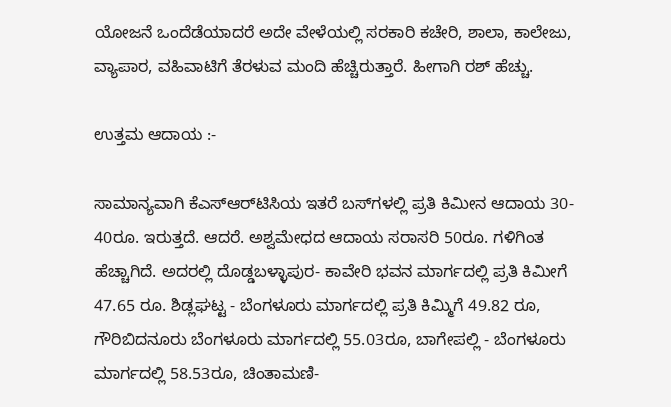ಯೋಜನೆ ಒಂದೆಡೆಯಾದರೆ ಅದೇ ವೇಳೆಯಲ್ಲಿ ಸರಕಾರಿ ಕಚೇರಿ, ಶಾಲಾ, ಕಾಲೇಜು, ವ್ಯಾಪಾರ, ವಹಿವಾಟಿಗೆ ತೆರಳುವ ಮಂದಿ ಹೆಚ್ಚಿರುತ್ತಾರೆ. ಹೀಗಾಗಿ ರಶ್‌ ಹೆಚ್ಚು.

ಉತ್ತಮ ಆದಾಯ :-

ಸಾಮಾನ್ಯವಾಗಿ ಕೆಎಸ್‌ಆರ್‌ಟಿಸಿಯ ಇತರೆ ಬಸ್‌ಗಳಲ್ಲಿ ಪ್ರತಿ ಕಿಮೀನ ಆದಾಯ 30- 40ರೂ. ಇರುತ್ತದೆ. ಆದರೆ. ಅಶ್ವಮೇಧದ ಆದಾಯ ಸರಾಸರಿ 50ರೂ. ಗಳಿಗಿಂತ ಹೆಚ್ಚಾಗಿದೆ. ಅದರಲ್ಲಿ ದೊಡ್ಡಬಳ್ಳಾಪುರ- ಕಾವೇರಿ ಭವನ ಮಾರ್ಗದಲ್ಲಿ ಪ್ರತಿ ಕಿಮೀಗೆ 47.65 ರೂ. ಶಿಡ್ಲಘಟ್ಟ - ಬೆಂಗಳೂರು ಮಾರ್ಗದಲ್ಲಿ ಪ್ರತಿ ಕಿಮ್ಮಿಗೆ 49.82 ರೂ, ಗೌರಿಬಿದನೂರು ಬೆಂಗಳೂರು ಮಾರ್ಗದಲ್ಲಿ 55.03ರೂ, ಬಾಗೇಪಲ್ಲಿ - ಬೆಂಗಳೂರು ಮಾರ್ಗದಲ್ಲಿ 58.53ರೂ, ಚಿಂತಾಮಣಿ-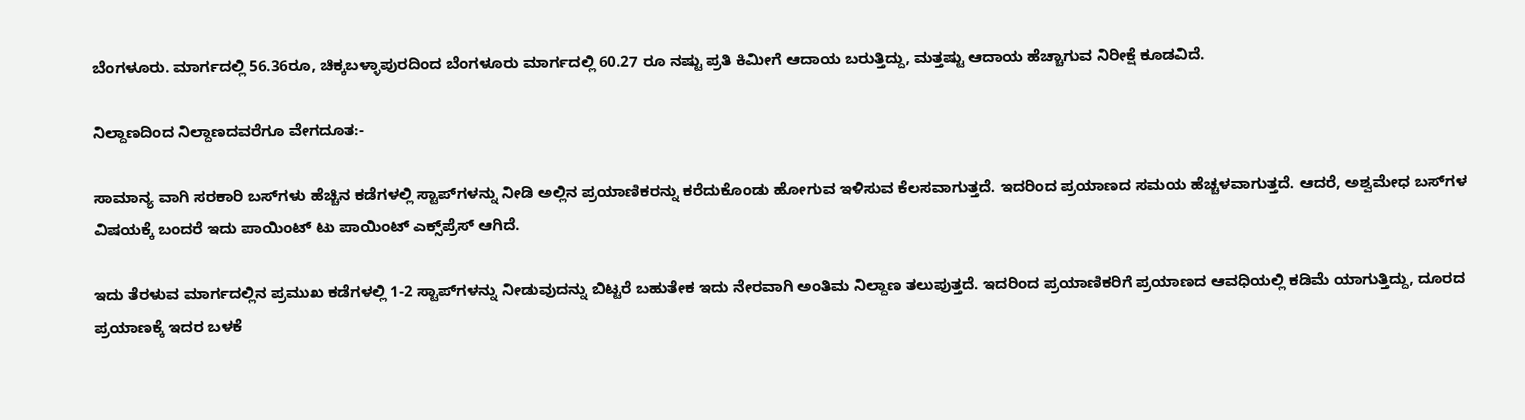ಬೆಂಗಳೂರು. ಮಾರ್ಗದಲ್ಲಿ 56.36ರೂ, ಚಿಕ್ಕಬಳ್ಳಾಪುರದಿಂದ ಬೆಂಗಳೂರು ಮಾರ್ಗದಲ್ಲಿ 60.27 ರೂ ನಷ್ಟು ಪ್ರತಿ ಕಿಮೀಗೆ ಆದಾಯ ಬರುತ್ತಿದ್ದು, ಮತ್ತಷ್ಟು ಆದಾಯ ಹೆಚ್ಚಾಗುವ ನಿರೀಕ್ಷೆ ಕೂಡವಿದೆ.

ನಿಲ್ದಾಣದಿಂದ ನಿಲ್ದಾಣದವರೆಗೂ ವೇಗದೂತ:-

ಸಾಮಾನ್ಯ ವಾಗಿ ಸರಕಾರಿ ಬಸ್‌ಗಳು ಹೆಚ್ಚಿನ ಕಡೆಗಳಲ್ಲಿ ಸ್ಟಾಪ್‌ಗಳನ್ನು ನೀಡಿ ಅಲ್ಲಿನ ಪ್ರಯಾಣಿಕರನ್ನು ಕರೆದುಕೊಂಡು ಹೋಗುವ ಇಳಿಸುವ ಕೆಲಸವಾಗುತ್ತದೆ. ಇದರಿಂದ ಪ್ರಯಾಣದ ಸಮಯ ಹೆಚ್ಚಳವಾಗುತ್ತದೆ. ಆದರೆ, ಅಶ್ವಮೇಧ ಬಸ್‌ಗಳ ವಿಷಯಕ್ಕೆ ಬಂದರೆ ಇದು ಪಾಯಿಂಟ್ ಟು ಪಾಯಿಂಟ್ ಎಕ್ಸ್‌ಪ್ರೆಸ್ ಆಗಿದೆ.

ಇದು ತೆರಳುವ ಮಾರ್ಗದಲ್ಲಿನ ಪ್ರಮುಖ ಕಡೆಗಳಲ್ಲಿ 1-2 ಸ್ಟಾಪ್‌ಗಳನ್ನು ನೀಡುವುದನ್ನು ಬಿಟ್ಟರೆ ಬಹುತೇಕ ಇದು ನೇರವಾಗಿ ಅಂತಿಮ ನಿಲ್ದಾಣ ತಲುಪುತ್ತದೆ. ಇದರಿಂದ ಪ್ರಯಾಣಿಕರಿಗೆ ಪ್ರಯಾಣದ ಆವಧಿಯಲ್ಲಿ ಕಡಿಮೆ ಯಾಗುತ್ತಿದ್ದು, ದೂರದ ಪ್ರಯಾಣಕ್ಕೆ ಇದರ ಬಳಕೆ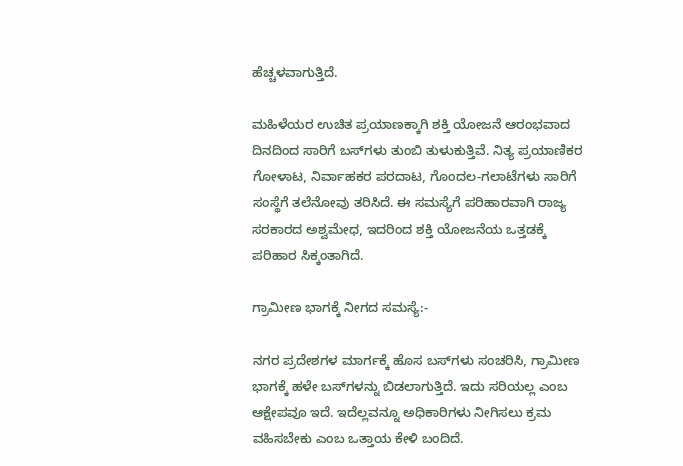ಹೆಚ್ಚಳವಾಗುತ್ತಿದೆ.

ಮಹಿಳೆಯರ ಉಚಿತ ಪ್ರಯಾಣಕ್ಕಾಗಿ ಶಕ್ತಿ ಯೋಜನೆ ಆರಂಭವಾದ ದಿನದಿಂದ ಸಾರಿಗೆ ಬಸ್‌ಗಳು ತುಂಬಿ ತುಳುಕುತ್ತಿವೆ. ನಿತ್ಯ ಪ್ರಯಾಣಿಕರ ಗೋಳಾಟ, ನಿರ್ವಾಹಕರ ಪರದಾಟ, ಗೊಂದಲ-ಗಲಾಟೆಗಳು ಸಾರಿಗೆ ಸಂಸ್ಥೆಗೆ ತಲೆನೋವು ತರಿಸಿದೆ. ಈ ಸಮಸ್ಯೆಗೆ ಪರಿಹಾರವಾಗಿ ರಾಜ್ಯ ಸರಕಾರದ ಅಶ್ವಮೇಧ, ಇದರಿಂದ ಶಕ್ತಿ ಯೋಜನೆಯ ಒತ್ತಡಕ್ಕೆ ಪರಿಹಾರ ಸಿಕ್ಕಂತಾಗಿದೆ.

ಗ್ರಾಮೀಣ ಭಾಗಕ್ಕೆ ನೀಗದ ಸಮಸ್ಯೆ:-

ನಗರ ಪ್ರದೇಶಗಳ ಮಾರ್ಗಕ್ಕೆ ಹೊಸ ಬಸ್‌ಗಳು ಸಂಚರಿಸಿ, ಗ್ರಾಮೀಣ ಭಾಗಕ್ಕೆ ಹಳೇ ಬಸ್‌ಗಳನ್ನು ಬಿಡಲಾಗುತ್ತಿದೆ. ಇದು ಸರಿಯಲ್ಲ ಎಂಬ ಆಕ್ಷೇಪವೂ ಇದೆ. ಇದೆಲ್ಲವನ್ನೂ ಅಧಿಕಾರಿಗಳು ನೀಗಿಸಲು ಕ್ರಮ ವಹಿಸಬೇಕು ಎಂಬ ಒತ್ತಾಯ ಕೇಳಿ ಬಂದಿದೆ.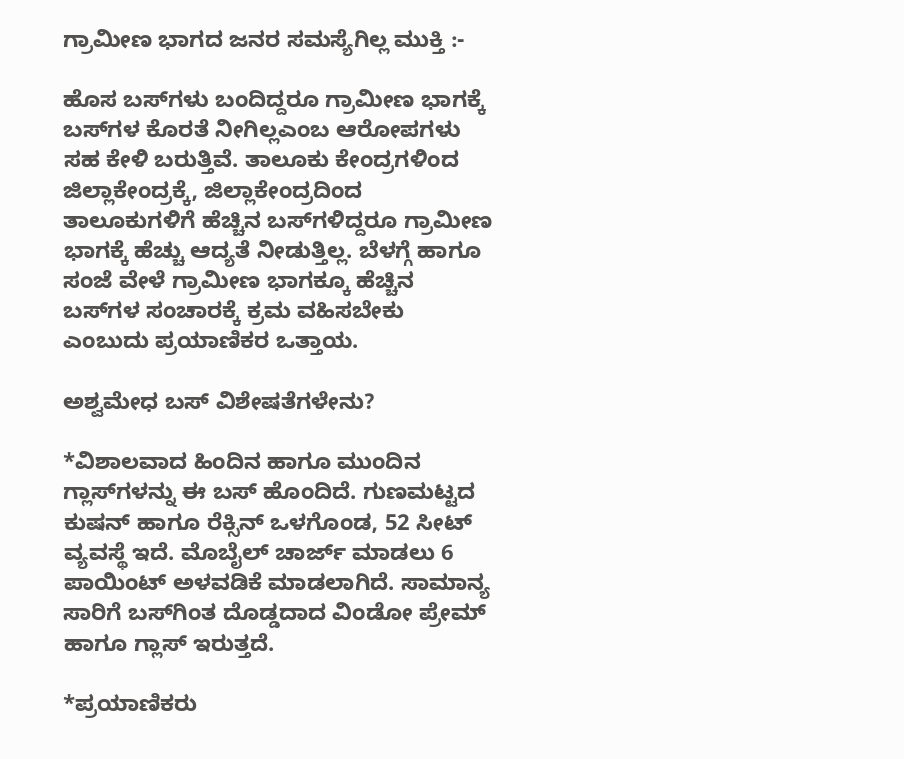ಗ್ರಾಮೀಣ ಭಾಗದ ಜನರ ಸಮಸ್ಯೆಗಿಲ್ಲ ಮುಕ್ತಿ :-

ಹೊಸ ಬಸ್‌ಗಳು ಬಂದಿದ್ದರೂ ಗ್ರಾಮೀಣ ಭಾಗಕ್ಕೆ ಬಸ್‌ಗಳ ಕೊರತೆ ನೀಗಿಲ್ಲಎಂಬ ಆರೋಪಗಳು ಸಹ ಕೇಳಿ ಬರುತ್ತಿವೆ. ತಾಲೂಕು ಕೇಂದ್ರಗಳಿಂದ ಜಿಲ್ಲಾಕೇಂದ್ರಕ್ಕೆ, ಜಿಲ್ಲಾಕೇಂದ್ರದಿಂದ ತಾಲೂಕುಗಳಿಗೆ ಹೆಚ್ಚಿನ ಬಸ್‌ಗಳಿದ್ದರೂ ಗ್ರಾಮೀಣ ಭಾಗಕ್ಕೆ ಹೆಚ್ಚು ಆದ್ಯತೆ ನೀಡುತ್ತಿಲ್ಲ. ಬೆಳಗ್ಗೆ ಹಾಗೂ ಸಂಜೆ ವೇಳೆ ಗ್ರಾಮೀಣ ಭಾಗಕ್ಕೂ ಹೆಚ್ಚಿನ ಬಸ್‌ಗಳ ಸಂಚಾರಕ್ಕೆ ಕ್ರಮ ವಹಿಸಬೇಕು ಎಂಬುದು ಪ್ರಯಾಣಿಕರ ಒತ್ತಾಯ.

ಅಶ್ವಮೇಧ ಬಸ್ ವಿಶೇಷತೆಗಳೇನು?

*ವಿಶಾಲವಾದ ಹಿಂದಿನ ಹಾಗೂ ಮುಂದಿನ ಗ್ಲಾಸ್‌ಗಳನ್ನು ಈ ಬಸ್ ಹೊಂದಿದೆ. ಗುಣಮಟ್ಟದ ಕುಷನ್ ಹಾಗೂ ರೆಕ್ಸಿನ್ ಒಳಗೊಂಡ, 52 ಸೀಟ್ ವ್ಯವಸ್ಥೆ ಇದೆ. ಮೊಬೈಲ್ ಚಾರ್ಜ್ ಮಾಡಲು 6 ಪಾಯಿಂಟ್ ಅಳವಡಿಕೆ ಮಾಡಲಾಗಿದೆ. ಸಾಮಾನ್ಯ ಸಾರಿಗೆ ಬಸ್‌ಗಿಂತ ದೊಡ್ಡದಾದ ವಿಂಡೋ ಪ್ರೇಮ್ ಹಾಗೂ ಗ್ಲಾಸ್ ಇರುತ್ತದೆ.

*ಪ್ರಯಾಣಿಕರು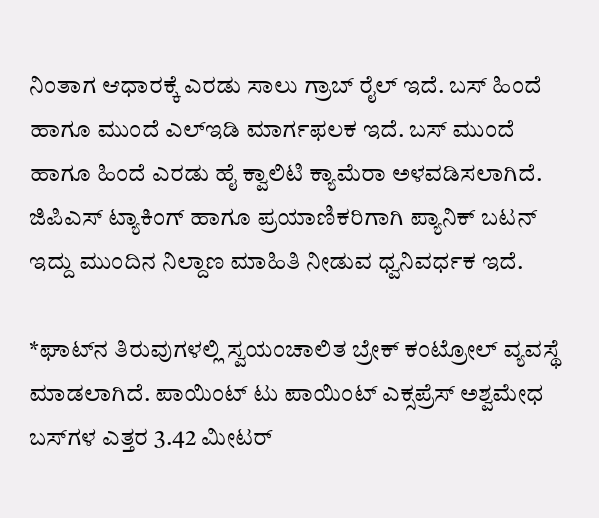ನಿಂತಾಗ ಆಧಾರಕ್ಕೆ ಎರಡು ಸಾಲು ಗ್ರಾಬ್ ರೈಲ್ ಇದೆ. ಬಸ್ ಹಿಂದೆ ಹಾಗೂ ಮುಂದೆ ಎಲ್‌ಇಡಿ ಮಾರ್ಗಫಲಕ ಇದೆ. ಬಸ್ ಮುಂದೆ ಹಾಗೂ ಹಿಂದೆ ಎರಡು ಹೈ ಕ್ವಾಲಿಟಿ ಕ್ಯಾಮೆರಾ ಅಳವಡಿಸಲಾಗಿದೆ. ಜಿಪಿಎಸ್ ಟ್ಯಾಕಿಂಗ್ ಹಾಗೂ ಪ್ರಯಾಣಿಕರಿಗಾಗಿ ಪ್ಯಾನಿಕ್ ಬಟನ್ ಇದ್ದು ಮುಂದಿನ ನಿಲ್ದಾಣ ಮಾಹಿತಿ ನೀಡುವ ಧ್ವನಿವರ್ಧಕ ಇದೆ.

*ಘಾಟ್‌ನ ತಿರುವುಗಳಲ್ಲಿ ಸ್ವಯಂಚಾಲಿತ ಬ್ರೇಕ್‌ ಕಂಟ್ರೋಲ್ ವ್ಯವಸ್ಥೆ ಮಾಡಲಾಗಿದೆ. ಪಾಯಿಂಟ್ ಟು ಪಾಯಿಂಟ್ ಎಕ್ಸಪ್ರೆಸ್‌ ಅಶ್ವಮೇಧ ಬಸ್‌ಗಳ ಎತ್ತರ 3.42 ಮೀಟರ್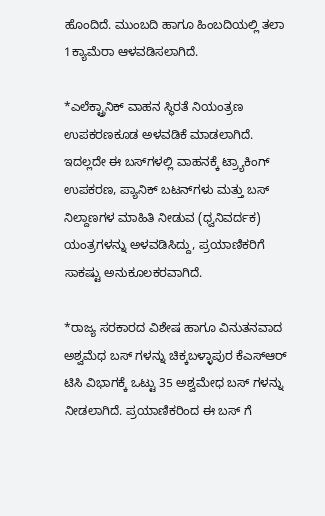ಹೊಂದಿದೆ. ಮುಂಬದಿ ಹಾಗೂ ಹಿಂಬದಿಯಲ್ಲಿ ತಲಾ 1ಕ್ಯಾಮೆರಾ ಆಳವಡಿಸಲಾಗಿದೆ.

*ಎಲೆಕ್ಟ್ರಾನಿಕ್ ವಾಹನ ಸ್ಥಿರತೆ ನಿಯಂತ್ರಣ ಉಪಕರಣಕೂಡ ಅಳವಡಿಕೆ ಮಾಡಲಾಗಿದೆ. ಇದಲ್ಲದೇ ಈ ಬಸ್‌ಗಳಲ್ಲಿ ವಾಹನಕ್ಕೆ ಟ್ರ್ಯಾಕಿಂಗ್ ಉಪಕರಣ, ಪ್ಯಾನಿಕ್ ಬಟನ್‌ಗಳು ಮತ್ತು ಬಸ್ ನಿಲ್ದಾಣಗಳ ಮಾಹಿತಿ ನೀಡುವ (ಧ್ವನಿವರ್ದಕ) ಯಂತ್ರಗಳನ್ನು ಅಳವಡಿಸಿದ್ದು, ಪ್ರಯಾಣಿಕರಿಗೆ ಸಾಕಷ್ಟು ಅನುಕೂಲಕರವಾಗಿದೆ.

*ರಾಜ್ಯ ಸರಕಾರದ ವಿಶೇಷ ಹಾಗೂ ವಿನುತನವಾದ ಅಶ್ವಮೆಧ ಬಸ್ ಗಳನ್ನು ಚಿಕ್ಕಬಳ್ಳಾಪುರ ಕೆಎಸ್‌ಆ‌ರ್ ಟಿಸಿ ವಿಭಾಗಕ್ಕೆ ಒಟ್ಟು 35 ಅಶ್ವಮೇಧ ಬಸ್‌ ಗಳನ್ನು ನೀಡಲಾಗಿದೆ. ಪ್ರಯಾಣಿಕರಿಂದ ಈ ಬಸ್ ಗೆ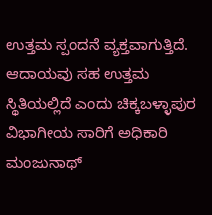ಉತ್ತಮ ಸ್ಪಂದನೆ ವ್ಯಕ್ತವಾಗುತ್ತಿದೆ. ಆದಾಯವು ಸಹ ಉತ್ತಮ ಸ್ಥಿತಿಯಲ್ಲಿದೆ ಎಂದು ಚಿಕ್ಕಬಳ್ಳಾಪುರ ವಿಭಾಗೀಯ ಸಾರಿಗೆ ಅಧಿಕಾರಿ ಮಂಜುನಾಥ್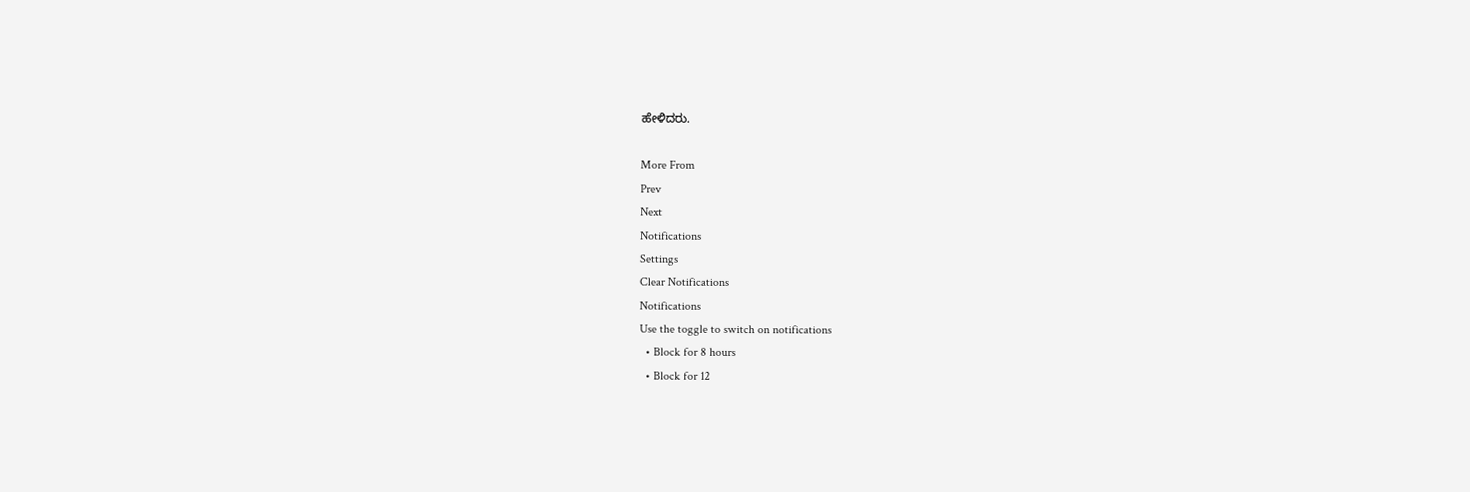ಹೇಳಿದರು.

More From
Prev
Next
Notifications
Settings
Clear Notifications
Notifications
Use the toggle to switch on notifications
  • Block for 8 hours
  • Block for 12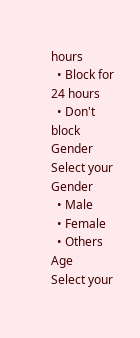hours
  • Block for 24 hours
  • Don't block
Gender
Select your Gender
  • Male
  • Female
  • Others
Age
Select your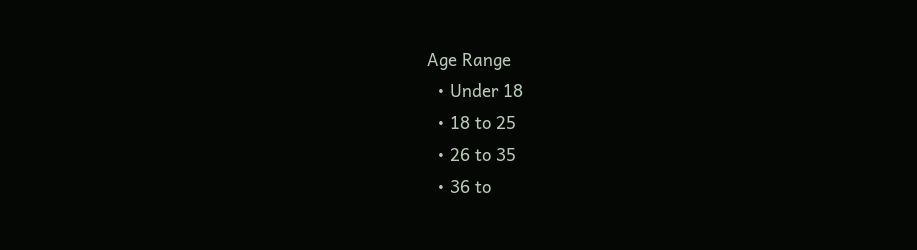Age Range
  • Under 18
  • 18 to 25
  • 26 to 35
  • 36 to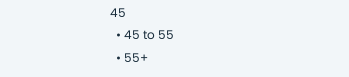45
  • 45 to 55
  • 55+